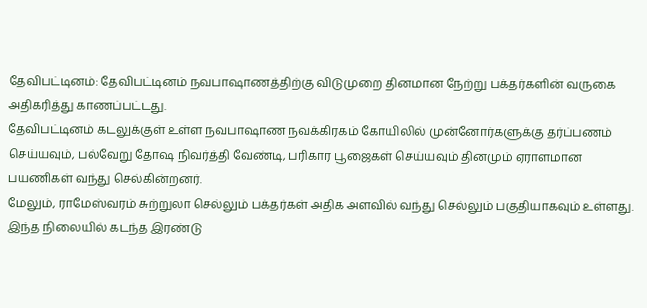தேவிபட்டினம்: தேவிபட்டினம் நவபாஷாணத்திற்கு விடுமுறை தினமான நேற்று பக்தர்களின் வருகை அதிகரித்து காணப்பட்டது.
தேவிபட்டினம் கடலுக்குள் உள்ள நவபாஷாண நவக்கிரகம் கோயிலில் முன்னோர்களுக்கு தர்ப்பணம் செய்யவும், பல்வேறு தோஷ நிவர்த்தி வேண்டி, பரிகார பூஜைகள் செய்யவும் தினமும் ஏராளமான பயணிகள் வந்து செல்கின்றனர்.
மேலும், ராமேஸ்வரம் சுற்றுலா செல்லும் பக்தர்கள் அதிக அளவில் வந்து செல்லும் பகுதியாகவும் உள்ளது.
இந்த நிலையில் கடந்த இரண்டு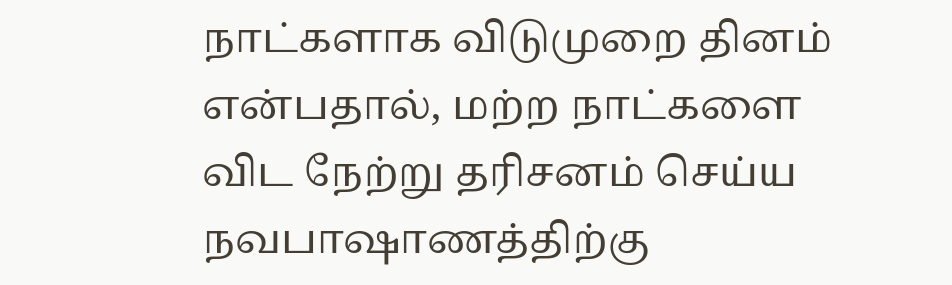நாட்களாக விடுமுறை தினம் என்பதால், மற்ற நாட்களை விட நேற்று தரிசனம் செய்ய நவபாஷாணத்திற்கு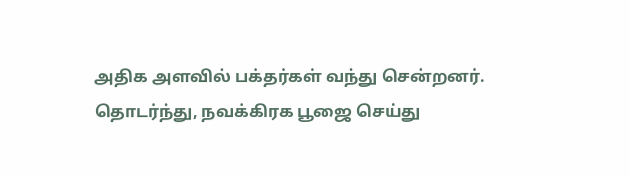அதிக அளவில் பக்தர்கள் வந்து சென்றனர்.
தொடர்ந்து, நவக்கிரக பூஜை செய்து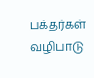பக்தர்கள் வழிபாடு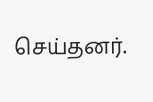செய்தனர்.